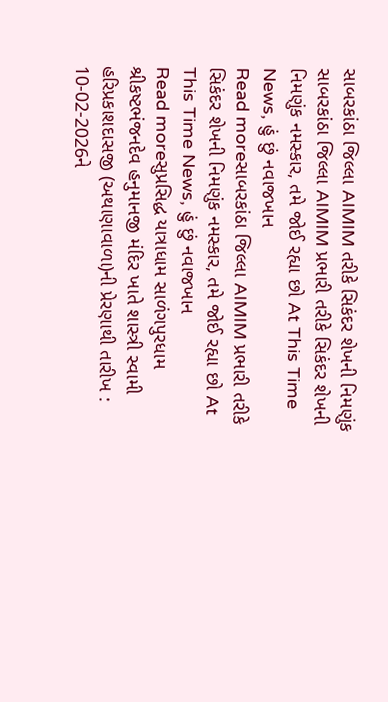સાબરકાંઠા જિલ્લા AIMIM તરીકે સિકંદર શેખની નિમણુંક
સાબરકાંઠા જિલ્લા AIMIM પ્રભારી તરીકે સિકંદર શેખની નિમણુંક નમસ્કાર, તમે જોઈ રહ્યા છો At This Time News, હું છું નવાજખાન
Read moreસાબરકાંઠા જિલ્લા AIMIM પ્રભારી તરીકે સિકંદર શેખની નિમણુંક નમસ્કાર, તમે જોઈ રહ્યા છો At This Time News, હું છું નવાજખાન
Read moreસુપ્રસિદ્ધ યાત્રાધામ સાળંગપુરધામ શ્રીકષ્ટભંજનદેવ હનુમાનજી મંદિર ખાતે શાસ્ત્રી સ્વામી હરિપ્રકાશદાસજી (અથાણાવાળા)ની પ્રેરણાથી તારીખ : 10-02-2026ને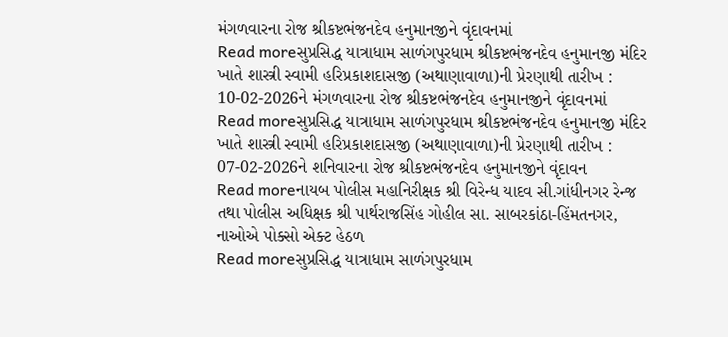મંગળવારના રોજ શ્રીકષ્ટભંજનદેવ હનુમાનજીને વૃંદાવનમાં
Read moreસુપ્રસિદ્ધ યાત્રાધામ સાળંગપુરધામ શ્રીકષ્ટભંજનદેવ હનુમાનજી મંદિર ખાતે શાસ્ત્રી સ્વામી હરિપ્રકાશદાસજી (અથાણાવાળા)ની પ્રેરણાથી તારીખ : 10-02-2026ને મંગળવારના રોજ શ્રીકષ્ટભંજનદેવ હનુમાનજીને વૃંદાવનમાં
Read moreસુપ્રસિદ્ધ યાત્રાધામ સાળંગપુરધામ શ્રીકષ્ટભંજનદેવ હનુમાનજી મંદિર ખાતે શાસ્ત્રી સ્વામી હરિપ્રકાશદાસજી (અથાણાવાળા)ની પ્રેરણાથી તારીખ : 07-02-2026ને શનિવારના રોજ શ્રીકષ્ટભંજનદેવ હનુમાનજીને વૃંદાવન
Read moreનાયબ પોલીસ મહાનિરીક્ષક શ્રી વિરેન્ધ યાદવ સી.ગાંધીનગર રેન્જ તથા પોલીસ અધિક્ષક શ્રી પાર્થરાજસિંહ ગોહીલ સા. સાબરકાંઠા-હિંમતનગર, નાઓએ પોક્સો એક્ટ હેઠળ
Read moreસુપ્રસિદ્ધ યાત્રાધામ સાળંગપુરધામ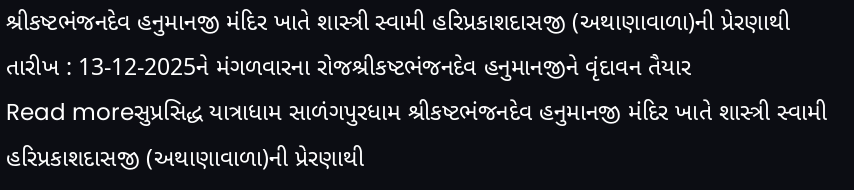શ્રીકષ્ટભંજનદેવ હનુમાનજી મંદિર ખાતે શાસ્ત્રી સ્વામી હરિપ્રકાશદાસજી (અથાણાવાળા)ની પ્રેરણાથી તારીખ : 13-12-2025ને મંગળવારના રોજશ્રીકષ્ટભંજનદેવ હનુમાનજીને વૃંદાવન તૈયાર
Read moreસુપ્રસિદ્ધ યાત્રાધામ સાળંગપુરધામ શ્રીકષ્ટભંજનદેવ હનુમાનજી મંદિર ખાતે શાસ્ત્રી સ્વામી હરિપ્રકાશદાસજી (અથાણાવાળા)ની પ્રેરણાથી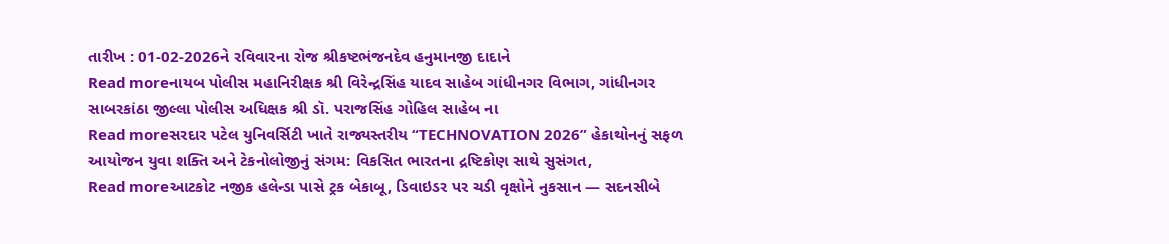તારીખ : 01-02-2026ને રવિવારના રોજ શ્રીકષ્ટભંજનદેવ હનુમાનજી દાદાને
Read moreનાયબ પોલીસ મહાનિરીક્ષક શ્રી વિરેન્દ્રસિંહ યાદવ સાહેબ ગાંધીનગર વિભાગ, ગાંધીનગર સાબરકાંઠા જીલ્લા પોલીસ અધિક્ષક શ્રી ડૉ. પરાજસિંહ ગોહિલ સાહેબ ના
Read moreસરદાર પટેલ યુનિવર્સિટી ખાતે રાજ્યસ્તરીય “TECHNOVATION 2026” હેકાથોનનું સફળ આયોજન યુવા શક્તિ અને ટેકનોલોજીનું સંગમ: વિકસિત ભારતના દ્રષ્ટિકોણ સાથે સુસંગત,
Read moreઆટકોટ નજીક હલેન્ડા પાસે ટ્રક બેકાબૂ, ડિવાઇડર પર ચડી વૃક્ષોને નુકસાન — સદનસીબે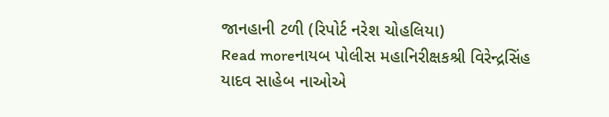જાનહાની ટળી (રિપોર્ટ નરેશ ચોહલિયા)
Read moreનાયબ પોલીસ મહાનિરીક્ષકશ્રી વિરેન્દ્રસિંહ યાદવ સાહેબ નાઓએ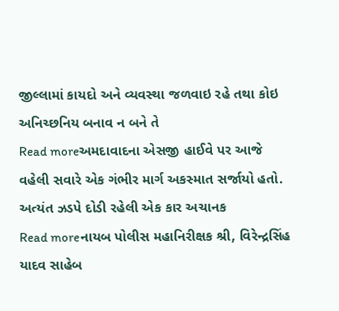જીલ્લામાં કાયદો અને વ્યવસ્થા જળવાઇ રહે તથા કોઇ અનિચ્છનિય બનાવ ન બને તે
Read moreઅમદાવાદના એસજી હાઈવે પર આજે વહેલી સવારે એક ગંભીર માર્ગ અકસ્માત સર્જાયો હતો. અત્યંત ઝડપે દોડી રહેલી એક કાર અચાનક
Read moreનાયબ પોલીસ મહાનિરીક્ષક શ્રી, વિરેન્દ્રસિંહ યાદવ સાહેબ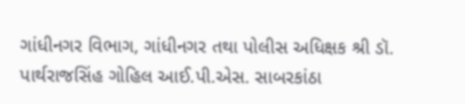ગાંધીનગર વિભાગ, ગાંધીનગર તથા પોલીસ અધિક્ષક શ્રી ડૉ. પાર્થરાજસિંહ ગોહિલ આઈ.પી.એસ. સાબરકાંઠા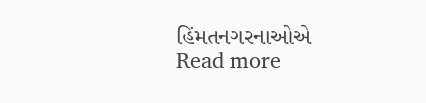હિંમતનગરનાઓએ
Read more